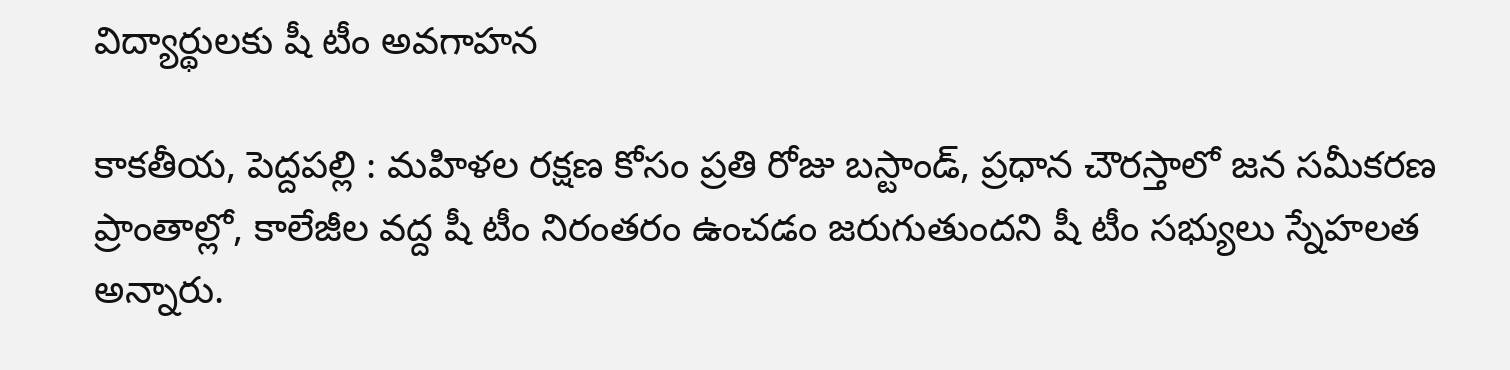విద్యార్థుల‌కు షీ టీం అవ‌గాహ‌న

కాక‌తీయ‌, పెద్ద‌ప‌ల్లి : మ‌హిళ‌ల ర‌క్ష‌ణ కోసం ప్ర‌తి రోజు బ‌స్టాండ్, ప్ర‌ధాన చౌర‌స్తాలో జ‌న స‌మీక‌ర‌ణ ప్రాంతాల్లో, కాలేజీల వ‌ద్ద షీ టీం నిరంత‌రం ఉంచ‌డం జ‌రుగుతుంద‌ని షీ టీం స‌భ్యులు స్నేహ‌ల‌త అన్నారు.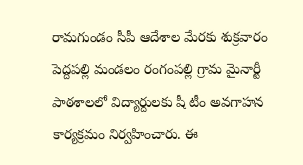రామగుండం సీపీ ఆదేశాల మేర‌కు శుక్రవారం పెద్ద‌ప‌ల్లి మండ‌లం రంగంప‌ల్లి గ్రామ మైనార్టీ పాఠ‌శాల‌లో విద్యార్దుల‌కు షీ టీం అవ‌గాహ‌న కార్య‌క్ర‌మం నిర్వ‌హించారు. ఈ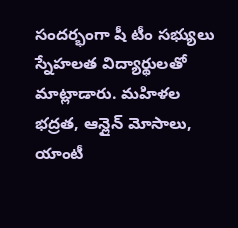సంద‌ర్భంగా షీ టీం స‌భ్యులు స్నేహ‌లత విద్యార్థులతో మాట్లాడారు. మహిళ‌ల భ‌ద్ర‌త‌, ఆన్లైన్ మోసాలు, యాంటీ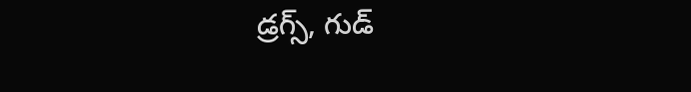డ్ర‌గ్స్, గుడ్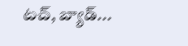ట‌చ్‌, బ్యాడ్...